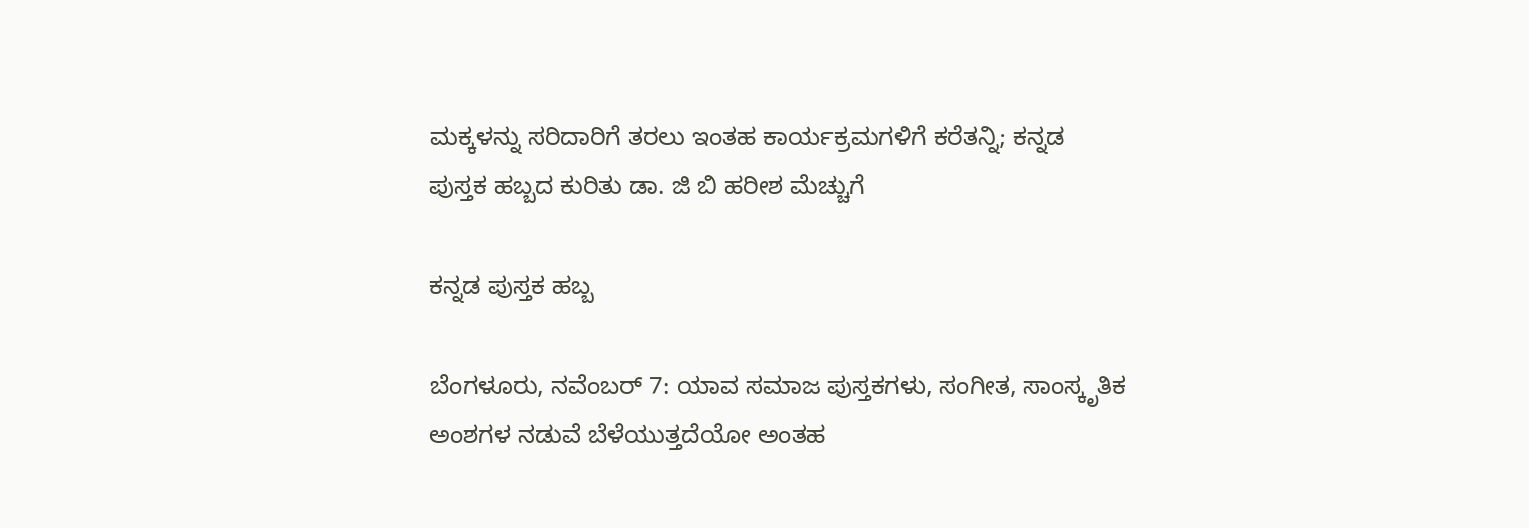ಮಕ್ಕಳನ್ನು ಸರಿದಾರಿಗೆ ತರಲು ಇಂತಹ ಕಾರ್ಯಕ್ರಮಗಳಿಗೆ ಕರೆತನ್ನಿ; ಕನ್ನಡ ಪುಸ್ತಕ ಹಬ್ಬದ ಕುರಿತು ಡಾ. ಜಿ ಬಿ ಹರೀಶ‌ ಮೆಚ್ಚುಗೆ

ಕನ್ನಡ ಪುಸ್ತಕ ಹಬ್ಬ

ಬೆಂಗಳೂರು, ನವೆಂಬರ್‌ 7: ಯಾವ ಸಮಾಜ ಪುಸ್ತಕಗಳು, ಸಂಗೀತ, ಸಾಂಸ್ಕೃತಿಕ ಅಂಶಗಳ ನಡುವೆ ಬೆಳೆಯುತ್ತದೆಯೋ ಅಂತಹ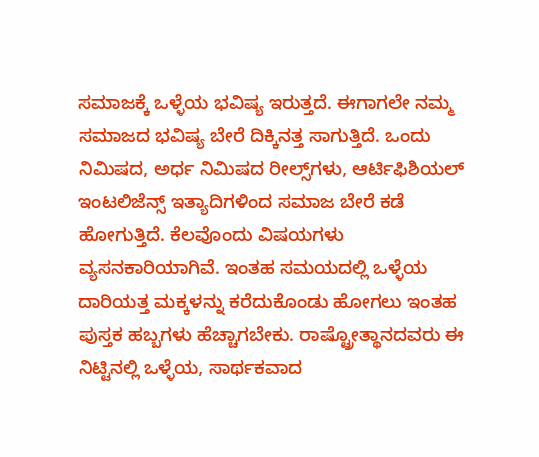ಸಮಾಜಕ್ಕೆ ಒಳ್ಳೆಯ ಭವಿಷ್ಯ ಇರುತ್ತದೆ. ಈಗಾಗಲೇ ನಮ್ಮ ಸಮಾಜದ ಭವಿಷ್ಯ ಬೇರೆ ದಿಕ್ಕಿನತ್ತ ಸಾಗುತ್ತಿದೆ. ಒಂದು ನಿಮಿಷದ, ಅರ್ಧ ನಿಮಿಷದ ರೀಲ್ಸ್‌ಗಳು, ಆರ್ಟಿಫಿಶಿಯಲ್‌ ಇಂಟಲಿಜೆನ್ಸ್‌ ಇತ್ಯಾದಿಗಳಿಂದ ಸಮಾಜ ಬೇರೆ ಕಡೆ ಹೋಗುತ್ತಿದೆ. ಕೆಲವೊಂದು ವಿಷಯಗಳು ವ್ಯಸನಕಾರಿಯಾಗಿವೆ. ಇಂತಹ ಸಮಯದಲ್ಲಿ ಒಳ್ಳೆಯ ದಾರಿಯತ್ತ ಮಕ್ಕಳನ್ನು ಕರೆದುಕೊಂಡು ಹೋಗಲು ಇಂತಹ ಪುಸ್ತಕ ಹಬ್ಬಗಳು ಹೆಚ್ಚಾಗಬೇಕು. ರಾಷ್ಟ್ರೋತ್ಥಾನದವರು ಈ ನಿಟ್ಟಿನಲ್ಲಿ ಒಳ್ಳೆಯ, ಸಾರ್ಥಕವಾದ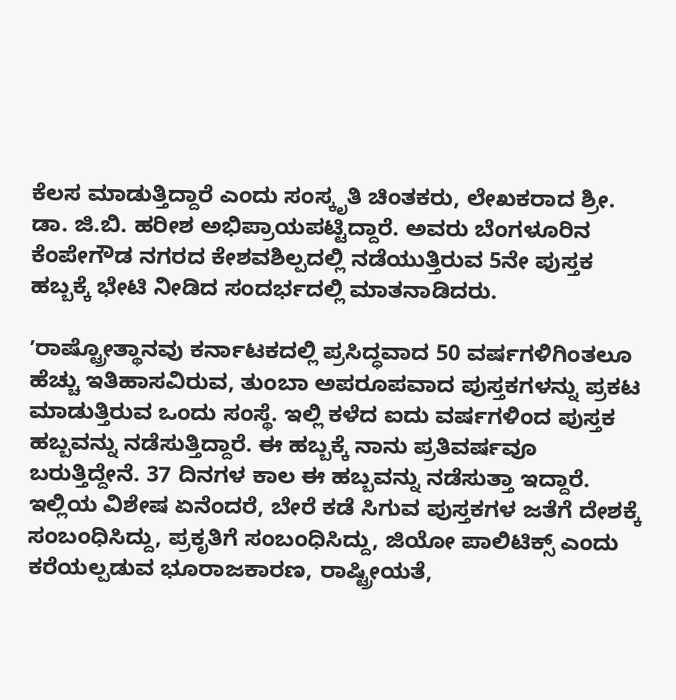ಕೆಲಸ ಮಾಡುತ್ತಿದ್ದಾರೆ ಎಂದು ಸಂಸ್ಕೃತಿ ಚಿಂತಕರು, ಲೇಖಕರಾದ ಶ್ರೀ. ಡಾ. ಜಿ.ಬಿ. ಹರೀಶ ಅಭಿಪ್ರಾಯಪಟ್ಟಿದ್ದಾರೆ. ಅವರು ಬೆಂಗಳೂರಿನ ಕೆಂಪೇಗೌಡ ನಗರದ ಕೇಶವಶಿಲ್ಪದಲ್ಲಿ ನಡೆಯುತ್ತಿರುವ 5ನೇ ಪುಸ್ತಕ ಹಬ್ಬಕ್ಕೆ ಭೇಟಿ ನೀಡಿದ ಸಂದರ್ಭದಲ್ಲಿ ಮಾತನಾಡಿದರು.

ʼರಾಷ್ಟ್ರೋತ್ಥಾನವು ಕರ್ನಾಟಕದಲ್ಲಿ ಪ್ರಸಿದ್ಧವಾದ 50 ವರ್ಷಗಳಿಗಿಂತಲೂ ಹೆಚ್ಚು ಇತಿಹಾಸವಿರುವ, ತುಂಬಾ ಅಪರೂಪವಾದ ಪುಸ್ತಕಗಳನ್ನು ಪ್ರಕಟ ಮಾಡುತ್ತಿರುವ ಒಂದು ಸಂಸ್ಥೆ. ಇಲ್ಲಿ ಕಳೆದ ಐದು ವರ್ಷಗಳಿಂದ ಪುಸ್ತಕ ಹಬ್ಬವನ್ನು ನಡೆಸುತ್ತಿದ್ದಾರೆ. ಈ ಹಬ್ಬಕ್ಕೆ ನಾನು ಪ್ರತಿವರ್ಷವೂ ಬರುತ್ತಿದ್ದೇನೆ. 37 ದಿನಗಳ ಕಾಲ ಈ ಹಬ್ಬವನ್ನು ನಡೆಸುತ್ತಾ ಇದ್ದಾರೆ. ಇಲ್ಲಿಯ ವಿಶೇಷ ಏನೆಂದರೆ, ಬೇರೆ ಕಡೆ ಸಿಗುವ ಪುಸ್ತಕಗಳ ಜತೆಗೆ ದೇಶಕ್ಕೆ ಸಂಬಂಧಿಸಿದ್ದು, ಪ್ರಕೃತಿಗೆ ಸಂಬಂಧಿಸಿದ್ದು, ಜಿಯೋ ಪಾಲಿಟಿಕ್ಸ್‌ ಎಂದು ಕರೆಯಲ್ಪಡುವ ಭೂರಾಜಕಾರಣ, ರಾಷ್ಟ್ರೀಯತೆ,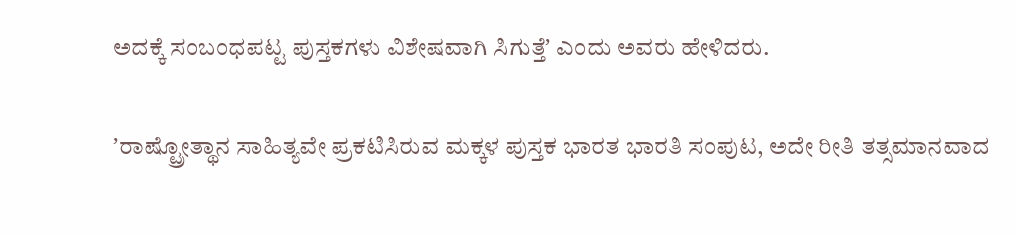ಅದಕ್ಕೆ ಸಂಬಂಧಪಟ್ಟ ಪುಸ್ತಕಗಳು ವಿಶೇಷವಾಗಿ ಸಿಗುತ್ತೆʼ ಎಂದು ಅವರು ಹೇಳಿದರು.

ʼರಾಷ್ಟ್ರೋತ್ಥಾನ ಸಾಹಿತ್ಯವೇ ಪ್ರಕಟಿಸಿರುವ ಮಕ್ಕಳ ಪುಸ್ತಕ ಭಾರತ ಭಾರತಿ ಸಂಪುಟ, ಅದೇ ರೀತಿ ತತ್ಸಮಾನವಾದ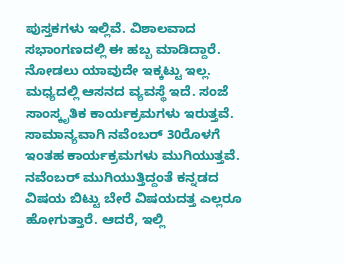ಪುಸ್ತಕಗಳು ಇಲ್ಲಿವೆ. ವಿಶಾಲವಾದ ಸಭಾಂಗಣದಲ್ಲಿ ಈ ಹಬ್ಬ ಮಾಡಿದ್ದಾರೆ. ನೋಡಲು ಯಾವುದೇ ಇಕ್ಕಟ್ಟು ಇಲ್ಲ. ಮಧ್ಯದಲ್ಲಿ ಆಸನದ ವ್ಯವಸ್ಥೆ ಇದೆ. ಸಂಜೆ ಸಾಂಸ್ಕೃತಿಕ ಕಾರ್ಯಕ್ರಮಗಳು ಇರುತ್ತವೆ. ಸಾಮಾನ್ಯವಾಗಿ ನವೆಂಬರ್‌ 30ರೊಳಗೆ ಇಂತಹ ಕಾರ್ಯಕ್ರಮಗಳು ಮುಗಿಯುತ್ತವೆ. ನವೆಂಬರ್‌ ಮುಗಿಯುತ್ತಿದ್ದಂತೆ ಕನ್ನಡದ ವಿಷಯ ಬಿಟ್ಟು ಬೇರೆ ವಿಷಯದತ್ತ ಎಲ್ಲರೂ ಹೋಗುತ್ತಾರೆ. ಆದರೆ, ಇಲ್ಲಿ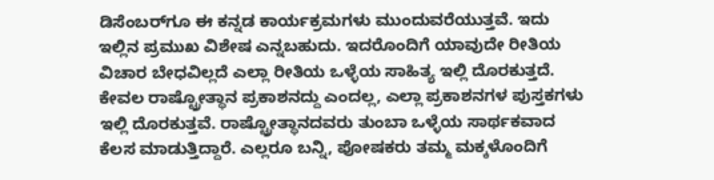ಡಿಸೆಂಬರ್‌ಗೂ ಈ ಕನ್ನಡ ಕಾರ್ಯಕ್ರಮಗಳು ಮುಂದುವರೆಯುತ್ತವೆ. ಇದು ಇಲ್ಲಿನ ಪ್ರಮುಖ ವಿಶೇಷ ಎನ್ನಬಹುದು. ಇದರೊಂದಿಗೆ ಯಾವುದೇ ರೀತಿಯ ವಿಚಾರ ಬೇಧವಿಲ್ಲದೆ ಎಲ್ಲಾ ರೀತಿಯ ಒಳ್ಳೆಯ ಸಾಹಿತ್ಯ ಇಲ್ಲಿ ದೊರಕುತ್ತದೆ. ಕೇವಲ ರಾಷ್ಟ್ರೋತ್ಥಾನ ಪ್ರಕಾಶನದ್ದು ಎಂದಲ್ಲ, ಎಲ್ಲಾ ಪ್ರಕಾಶನಗಳ ಪುಸ್ತಕಗಳು ಇಲ್ಲಿ ದೊರಕುತ್ತವೆ. ರಾಷ್ಟ್ರೋತ್ಥಾನದವರು ತುಂಬಾ ಒಳ್ಳೆಯ ಸಾರ್ಥಕವಾದ ಕೆಲಸ ಮಾಡುತ್ತಿದ್ದಾರೆ. ಎಲ್ಲರೂ ಬನ್ನಿ, ಪೋಷಕರು ತಮ್ಮ ಮಕ್ಕಳೊಂದಿಗೆ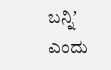ಬನ್ನಿʼ ಎಂದು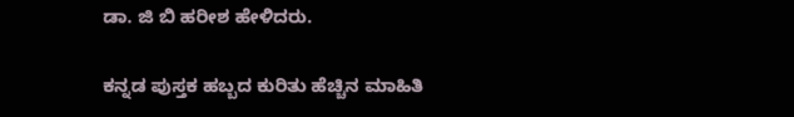ಡಾ. ಜಿ ಬಿ ಹರೀಶ‌ ಹೇಳಿದರು.

ಕನ್ನಡ ಪುಸ್ತಕ ಹಬ್ಬದ ಕುರಿತು ಹೆಚ್ಚಿನ ಮಾಹಿತಿ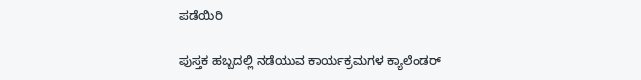ಪಡೆಯಿರಿ

ಪುಸ್ತಕ ಹಬ್ಬದಲ್ಲಿ ನಡೆಯುವ ಕಾರ್ಯಕ್ರಮಗಳ ಕ್ಯಾಲೆಂಡರ್‌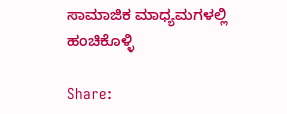ಸಾಮಾಜಿಕ ಮಾಧ್ಯಮಗಳಲ್ಲಿ ಹಂಚಿಕೊಳ್ಳಿ

Share: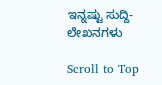ಇನ್ನಷ್ಟು ಸುದ್ದಿ-ಲೇಖನಗಳು

Scroll to Top